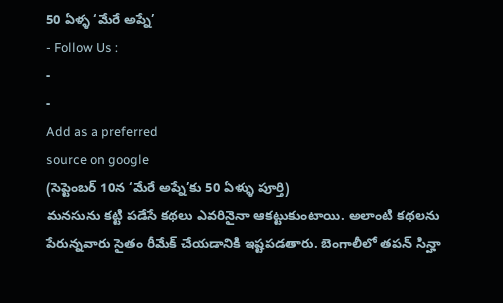50 ఏళ్ళ ‘మేరే అప్నే’
- Follow Us :
-
-
Add as a preferred
source on google
(సెప్టెంబర్ 10న ‘మేరే అప్నే’కు 50 ఏళ్ళు పూర్తి)
మనసును కట్టి పడేసే కథలు ఎవరినైనా ఆకట్టుకుంటాయి. అలాంటి కథలను పేరున్నవారు సైతం రీమేక్ చేయడానికి ఇష్టపడతారు. బెంగాలీలో తపన్ సిన్హా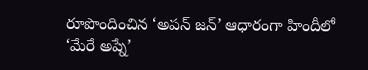రూపొందించిన ‘అపన్ జన్’ ఆధారంగా హిందీలో ‘మేరే అప్నే’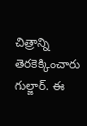చిత్రాన్ని తెరకెక్కించారు గుల్జార్. ఈ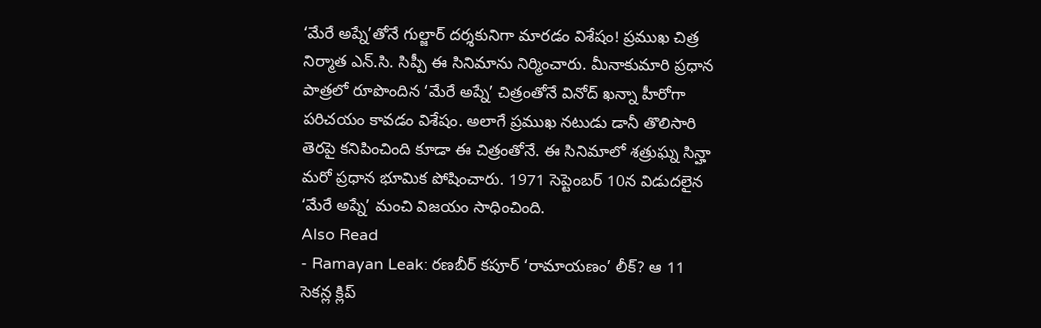‘మేరే అప్నే’తోనే గుల్జార్ దర్శకునిగా మారడం విశేషం! ప్రముఖ చిత్ర నిర్మాత ఎన్.సి. సిప్పీ ఈ సినిమాను నిర్మించారు. మీనాకుమారి ప్రధాన పాత్రలో రూపొందిన ‘మేరే అప్నే’ చిత్రంతోనే వినోద్ ఖన్నా హీరోగా పరిచయం కావడం విశేషం. అలాగే ప్రముఖ నటుడు డానీ తొలిసారి తెరపై కనిపించింది కూడా ఈ చిత్రంతోనే. ఈ సినిమాలో శత్రుఘ్న సిన్హా మరో ప్రధాన భూమిక పోషించారు. 1971 సెప్టెంబర్ 10న విడుదలైన ‘మేరే అప్నే’ మంచి విజయం సాధించింది.
Also Read
- Ramayan Leak: రణబీర్ కపూర్ ‘రామాయణం’ లీక్? ఆ 11 సెకన్ల క్లిప్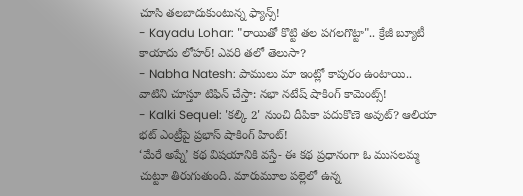చూసి తలబాదుకుంటున్న ఫ్యాన్స్!
- Kayadu Lohar: "రాయితో కొట్టి తల పగలగొట్టా".. క్రేజీ బ్యూటీ కాయాదు లోహర్! ఎవరి తలో తెలుసా?
- Nabha Natesh: పాములు మా ఇంట్లో కాపురం ఉంటాయి.. వాటిని చూస్తూ టిఫిన్ చేస్తా: నభా నటేష్ షాకింగ్ కామెంట్స్!
- Kalki Sequel: 'కల్కి 2' నుంచి దీపికా పదుకొణె అవుట్? ఆలియా భట్ ఎంట్రీపై ప్రభాస్ షాకింగ్ హింట్!
‘మేరే అప్నే’ కథ విషయానికి వస్తే- ఈ కథ ప్రధానంగా ఓ ముసలమ్మ చుట్టూ తిరుగుతుంది. మారుమూల పల్లెలో ఉన్న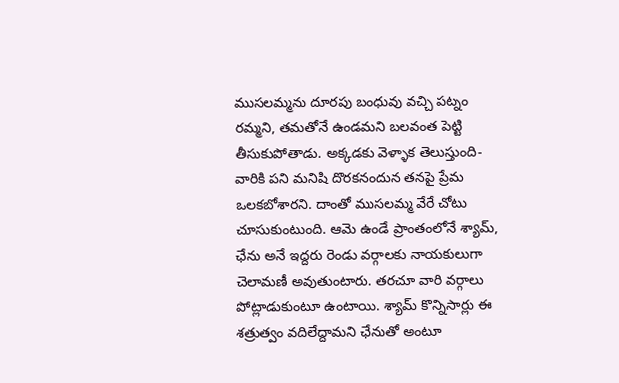ముసలమ్మను దూరపు బంధువు వచ్చి పట్నం రమ్మని, తమతోనే ఉండమని బలవంత పెట్టి తీసుకుపోతాడు. అక్కడకు వెళ్ళాక తెలుస్తుంది- వారికి పని మనిషి దొరకనందున తనపై ప్రేమ ఒలకబోశారని. దాంతో ముసలమ్మ వేరే చోటు చూసుకుంటుంది. ఆమె ఉండే ప్రాంతంలోనే శ్యామ్, ఛేను అనే ఇద్దరు రెండు వర్గాలకు నాయకులుగా చెలామణీ అవుతుంటారు. తరచూ వారి వర్గాలు పోట్లాడుకుంటూ ఉంటాయి. శ్యామ్ కొన్నిసార్లు ఈ శత్రుత్వం వదిలేద్దామని ఛేనుతో అంటూ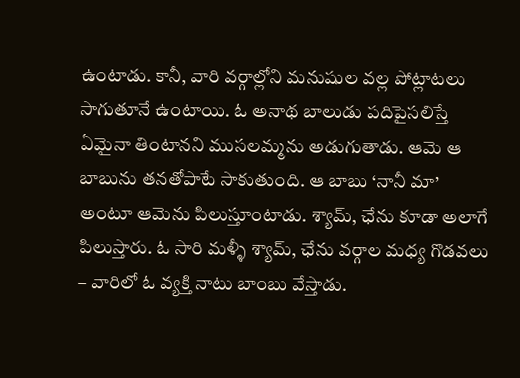ఉంటాడు. కానీ, వారి వర్గాల్లోని మనుషుల వల్ల పోట్లాటలు సాగుతూనే ఉంటాయి. ఓ అనాథ బాలుడు పదిపైసలిస్తే ఏమైనా తింటానని ముసలమ్మను అడుగుతాడు. ఆమె ఆ బాబును తనతోపాటే సాకుతుంది. ఆ బాబు ‘నానీ మా’ అంటూ ఆమెను పిలుస్తూంటాడు. శ్యామ్, ఛేను కూడా అలాగే పిలుస్తారు. ఓ సారి మళ్ళీ శ్యామ్, ఛేను వర్గాల మధ్య గొడవలు – వారిలో ఓ వ్యక్తి నాటు బాంబు వేస్తాడు.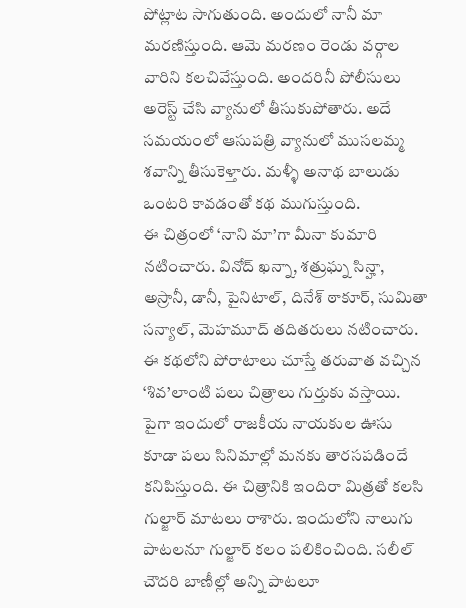పోట్లాట సాగుతుంది. అందులో నానీ మా మరణిస్తుంది. ఆమె మరణం రెండు వర్గాల వారిని కలచివేస్తుంది. అందరినీ పోలీసులు అరెస్ట్ చేసి వ్యానులో తీసుకుపోతారు. అదే సమయంలో ఆసుపత్రి వ్యానులో ముసలమ్మ శవాన్ని తీసుకెళ్తారు. మళ్ళీ అనాథ బాలుడు ఒంటరి కావడంతో కథ ముగుస్తుంది.
ఈ చిత్రంలో ‘నాని మా’గా మీనా కుమారి నటించారు. వినోద్ ఖన్నా, శత్రుఘ్న సిన్హా, అస్రానీ, డానీ, పైనిటాల్, దినేశ్ ఠాకూర్, సుమితా సన్యాల్, మెహమూద్ తదితరులు నటించారు.
ఈ కథలోని పోరాటాలు చూస్తే తరువాత వచ్చిన ‘శివ’లాంటి పలు చిత్రాలు గుర్తుకు వస్తాయి. పైగా ఇందులో రాజకీయ నాయకుల ఊసు కూడా పలు సినిమాల్లో మనకు తారసపడిందే కనిపిస్తుంది. ఈ చిత్రానికి ఇందిరా మిత్రతో కలసి గుల్జార్ మాటలు రాశారు. ఇందులోని నాలుగు పాటలనూ గుల్జార్ కలం పలికించింది. సలీల్ చౌదరి బాణీల్లో అన్ని పాటలూ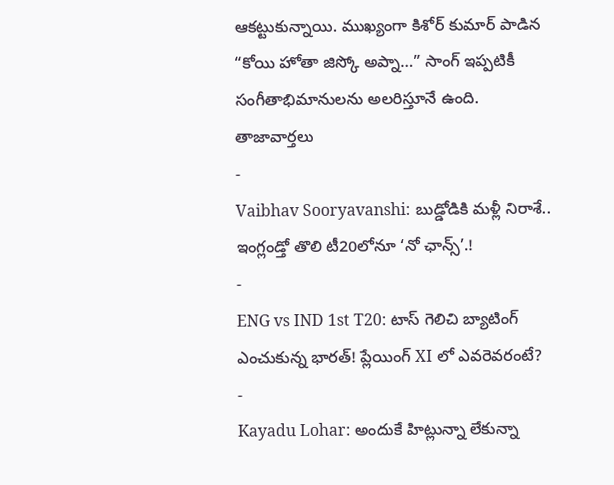ఆకట్టుకున్నాయి. ముఖ్యంగా కిశోర్ కుమార్ పాడిన “కోయి హోతా జిస్కో అప్నా…” సాంగ్ ఇప్పటికీ సంగీతాభిమానులను అలరిస్తూనే ఉంది.
తాజావార్తలు
-
Vaibhav Sooryavanshi: బుడ్డోడికి మళ్లీ నిరాశే.. ఇంగ్లండ్తో తొలి టీ20లోనూ ‘నో ఛాన్స్’.!
-
ENG vs IND 1st T20: టాస్ గెలిచి బ్యాటింగ్ ఎంచుకున్న భారత్! ప్లేయింగ్ XI లో ఎవరెవరంటే?
-
Kayadu Lohar: అందుకే హిట్లున్నా లేకున్నా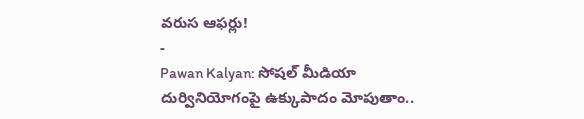వరుస ఆఫర్లు!
-
Pawan Kalyan: సోషల్ మీడియా దుర్వినియోగంపై ఉక్కుపాదం మోపుతాం..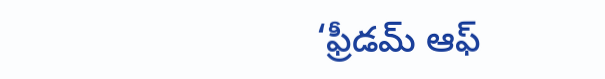‘ఫ్రీడమ్ ఆఫ్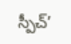స్పీచ్’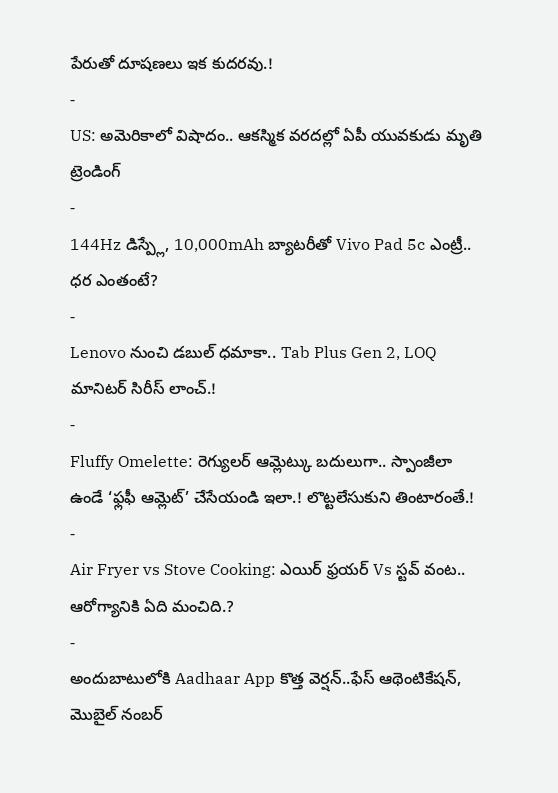పేరుతో దూషణలు ఇక కుదరవు.!
-
US: అమెరికాలో విషాదం.. ఆకస్మిక వరదల్లో ఏపీ యువకుడు మృతి
ట్రెండింగ్
-
144Hz డిస్ప్లే, 10,000mAh బ్యాటరీతో Vivo Pad 5c ఎంట్రీ.. ధర ఎంతంటే?
-
Lenovo నుంచి డబుల్ ధమాకా.. Tab Plus Gen 2, LOQ మానిటర్ సిరీస్ లాంచ్.!
-
Fluffy Omelette: రెగ్యులర్ ఆమ్లెట్కు బదులుగా.. స్పాంజీలా ఉండే ‘ఫ్లఫీ ఆమ్లెట్’ చేసేయండి ఇలా.! లొట్టలేసుకుని తింటారంతే.!
-
Air Fryer vs Stove Cooking: ఎయిర్ ఫ్రయర్ Vs స్టవ్ వంట.. ఆరోగ్యానికి ఏది మంచిది.?
-
అందుబాటులోకి Aadhaar App కొత్త వెర్షన్..ఫేస్ ఆథెంటికేషన్, మొబైల్ నంబర్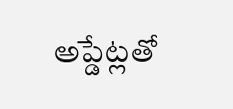అప్డేట్లతో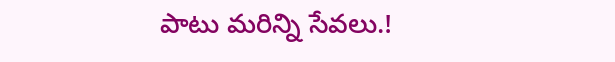పాటు మరిన్ని సేవలు.!